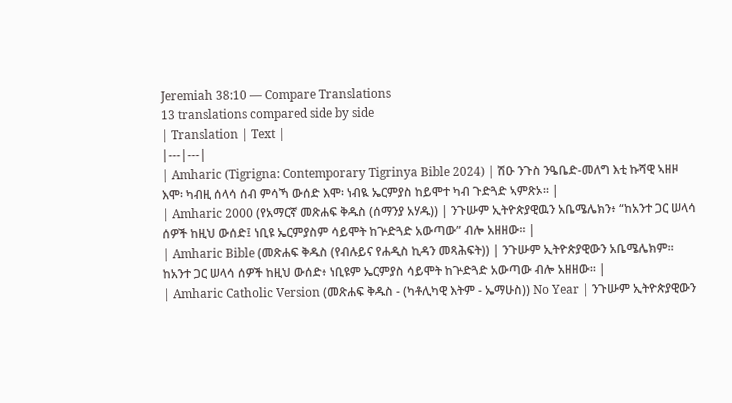Jeremiah 38:10 — Compare Translations
13 translations compared side by side
| Translation | Text |
|---|---|
| Amharic (Tigrigna: Contemporary Tigrinya Bible 2024) | ሽዑ ንጉስ ንዔቤድ-መለግ እቲ ኩሻዊ ኣዘዞ እሞ፡ ካብዚ ሰላሳ ሰብ ምሳኻ ውሰድ እሞ፡ ነብዪ ኤርምያስ ከይሞተ ካብ ጉድጓድ ኣምጽኦ። |
| Amharic 2000 (የአማርኛ መጽሐፍ ቅዱስ (ሰማንያ አሃዱ)) | ንጉሡም ኢትዮጵያዊዉን አቤሜሌክን፥ “ከአንተ ጋር ሠላሳ ሰዎች ከዚህ ውሰድ፤ ነቢዩ ኤርምያስም ሳይሞት ከጕድጓድ አውጣው” ብሎ አዘዘው። |
| Amharic Bible (መጽሐፍ ቅዱስ (የብሉይና የሐዲስ ኪዳን መጻሕፍት)) | ንጉሡም ኢትዮጵያዊውን አቤሜሌክም። ከአንተ ጋር ሠላሳ ሰዎች ከዚህ ውሰድ፥ ነቢዩም ኤርምያስ ሳይሞት ከጕድጓድ አውጣው ብሎ አዘዘው። |
| Amharic Catholic Version (መጽሐፍ ቅዱስ - (ካቶሊካዊ እትም - ኤማሁስ)) No Year | ንጉሡም ኢትዮጵያዊውን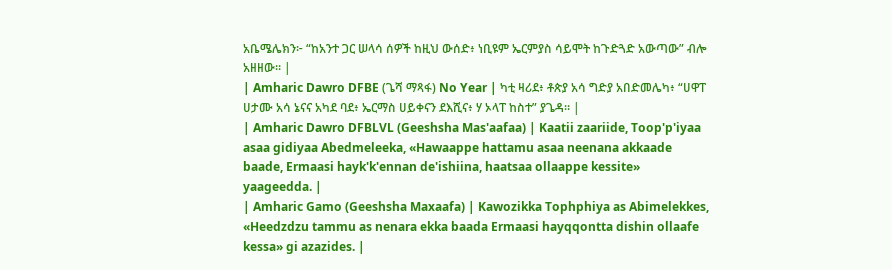አቤሜሌክን፦ “ከአንተ ጋር ሠላሳ ሰዎች ከዚህ ውሰድ፥ ነቢዩም ኤርምያስ ሳይሞት ከጉድጓድ አውጣው” ብሎ አዘዘው። |
| Amharic Dawro DFBE (ጌሻ ማጻፋ) No Year | ካቲ ዛሪደ፥ ቶጵያ አሳ ግድያ አበድመሌካ፥ “ሀዋፐ ሀታሙ አሳ ኔናና አካደ ባደ፥ ኤርማስ ሀይቀናን ደእሺና፥ ሃ ኦላፐ ከስተ” ያጌዳ። |
| Amharic Dawro DFBLVL (Geeshsha Mas'aafaa) | Kaatii zaariide, Toop'p'iyaa asaa gidiyaa Abedmeleeka, «Hawaappe hattamu asaa neenana akkaade baade, Ermaasi hayk'k'ennan de'ishiina, haatsaa ollaappe kessite» yaageedda. |
| Amharic Gamo (Geeshsha Maxaafa) | Kawozikka Tophphiya as Abimelekkes, «Heedzdzu tammu as nenara ekka baada Ermaasi hayqqontta dishin ollaafe kessa» gi azazides. |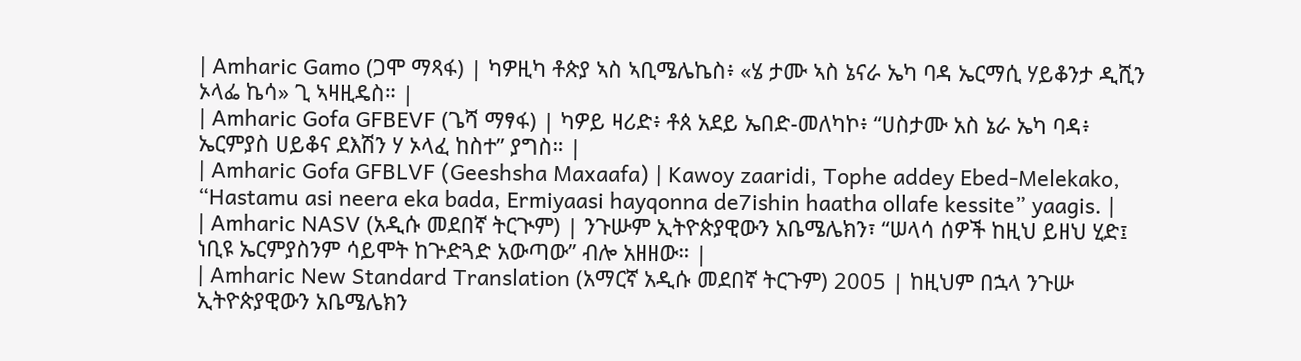| Amharic Gamo (ጋሞ ማጻፋ) | ካዎዚካ ቶጵያ ኣስ ኣቢሜሌኬስ፥ «ሄ ታሙ ኣስ ኔናራ ኤካ ባዳ ኤርማሲ ሃይቆንታ ዲሺን ኦላፌ ኬሳ» ጊ ኣዛዚዴስ። |
| Amharic Gofa GFBEVF (ጌሻ ማፃፋ) | ካዎይ ዛሪድ፥ ቶጰ አደይ ኤበድ-መለካኮ፥ “ሀስታሙ አስ ኔራ ኤካ ባዳ፥ ኤርምያስ ሀይቆና ደእሽን ሃ ኦላፈ ከስተ” ያግስ። |
| Amharic Gofa GFBLVF (Geeshsha Maxaafa) | Kawoy zaaridi, Tophe addey Ebed-Melekako, “Hastamu asi neera eka bada, Ermiyaasi hayqonna de7ishin haatha ollafe kessite” yaagis. |
| Amharic NASV (አዲሱ መደበኛ ትርጒም) | ንጉሡም ኢትዮጵያዊውን አቤሜሌክን፣ “ሠላሳ ሰዎች ከዚህ ይዘህ ሂድ፤ ነቢዩ ኤርምያስንም ሳይሞት ከጕድጓድ አውጣው” ብሎ አዘዘው። |
| Amharic New Standard Translation (አማርኛ አዲሱ መደበኛ ትርጉም) 2005 | ከዚህም በኋላ ንጉሡ ኢትዮጵያዊውን አቤሜሌክን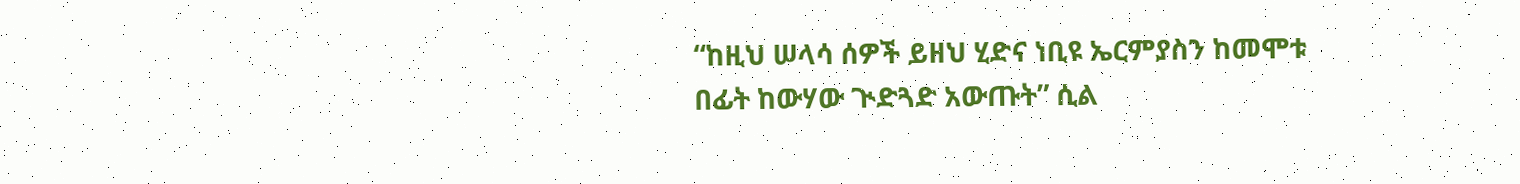“ከዚህ ሠላሳ ሰዎች ይዘህ ሂድና ነቢዩ ኤርምያስን ከመሞቱ በፊት ከውሃው ጒድጓድ አውጡት” ሲል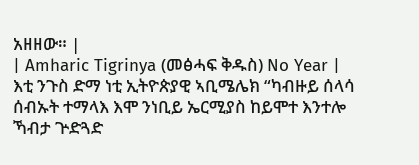አዘዘው። |
| Amharic Tigrinya (መፅሓፍ ቅዱስ) No Year | እቲ ንጉስ ድማ ነቲ ኢትዮጵያዊ ኣቢሜሌክ “ካብዙይ ሰላሳ ሰብኡት ተማላእ እሞ ንነቢይ ኤርሚያስ ከይሞተ እንተሎ ኻብታ ጕድጓድ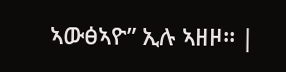ኣውፅኣዮ” ኢሉ ኣዘዞ። |